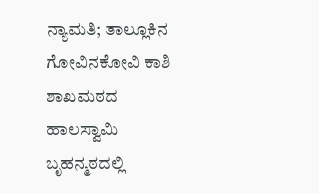ನ್ಯಾಮತಿ; ತಾಲ್ಲೂಕಿನ ಗೋವಿನಕೋವಿ ಕಾಶಿ ಶಾಖಮಠದ ಹಾಲಸ್ವಾಮಿ ಬೃಹನ್ಮಠದಲ್ಲಿ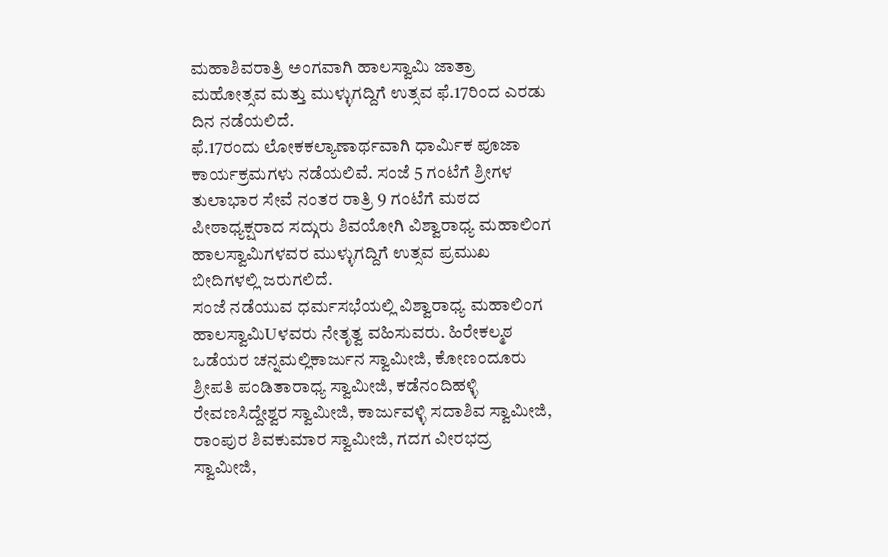ಮಹಾಶಿವರಾತ್ರಿ ಅಂಗವಾಗಿ ಹಾಲಸ್ವಾಮಿ ಜಾತ್ರಾ ಮಹೋತ್ಸವ ಮತ್ತು ಮುಳ್ಳುಗದ್ದಿಗೆ ಉತ್ಸವ ಫೆ.17ರಿಂದ ಎರಡು ದಿನ ನಡೆಯಲಿದೆ.
ಫೆ.17ರಂದು ಲೋಕಕಲ್ಯಾಣಾರ್ಥವಾಗಿ ಧಾರ್ಮಿಕ ಪೂಜಾ ಕಾರ್ಯಕ್ರಮಗಳು ನಡೆಯಲಿವೆ. ಸಂಜೆ 5 ಗಂಟೆಗೆ ಶ್ರೀಗಳ ತುಲಾಭಾರ ಸೇವೆ ನಂತರ ರಾತ್ರಿ 9 ಗಂಟೆಗೆ ಮಠದ ಪೀಠಾಧ್ಯಕ್ಷರಾದ ಸದ್ಗುರು ಶಿವಯೋಗಿ ವಿಶ್ವಾರಾಧ್ಯ ಮಹಾಲಿಂಗ ಹಾಲಸ್ವಾಮಿಗಳವರ ಮುಳ್ಳುಗದ್ದಿಗೆ ಉತ್ಸವ ಪ್ರಮುಖ ಬೀದಿಗಳಲ್ಲಿ ಜರುಗಲಿದೆ.
ಸಂಜೆ ನಡೆಯುವ ಧರ್ಮಸಭೆಯಲ್ಲಿ ವಿಶ್ವಾರಾಧ್ಯ ಮಹಾಲಿಂಗ ಹಾಲಸ್ವಾಮಿUಳವರು ನೇತೃತ್ವ ವಹಿಸುವರು. ಹಿರೇಕಲ್ಮಠ ಒಡೆಯರ ಚನ್ನಮಲ್ಲಿಕಾರ್ಜುನ ಸ್ವಾಮೀಜಿ, ಕೋಣಂದೂರು ಶ್ರೀಪತಿ ಪಂಡಿತಾರಾಧ್ಯ ಸ್ವಾಮೀಜಿ, ಕಡೆನಂದಿಹಳ್ಳಿ ರೇವಣಸಿದ್ದೇಶ್ವರ ಸ್ವಾಮೀಜಿ, ಕಾರ್ಜುವಳ್ಳಿ ಸದಾಶಿವ ಸ್ವಾಮೀಜಿ, ರಾಂಪುರ ಶಿವಕುಮಾರ ಸ್ವಾಮೀಜಿ, ಗದಗ ವೀರಭದ್ರ ಸ್ವಾಮೀಜಿ,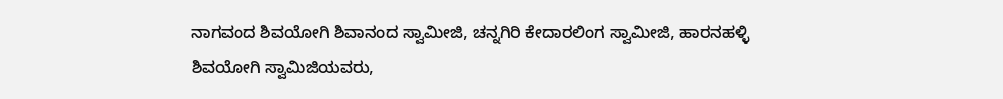ನಾಗವಂದ ಶಿವಯೋಗಿ ಶಿವಾನಂದ ಸ್ವಾಮೀಜಿ, ಚನ್ನಗಿರಿ ಕೇದಾರಲಿಂಗ ಸ್ವಾಮೀಜಿ, ಹಾರನಹಳ್ಳಿ ಶಿವಯೋಗಿ ಸ್ವಾಮಿಜಿಯವರು,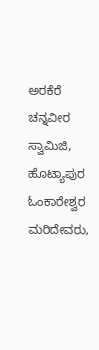ಅರಕೆರೆ ಚನ್ನವೀರ ಸ್ವಾಮಿಜಿ, ಹೊಟ್ಯಾಪುರ ಓಂಕಾರೇಶ್ವರ ಮರಿದೇವರು,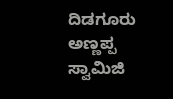ದಿಡಗೂರು ಅಣ್ಣಪ್ಪ ಸ್ವಾಮಿಜಿ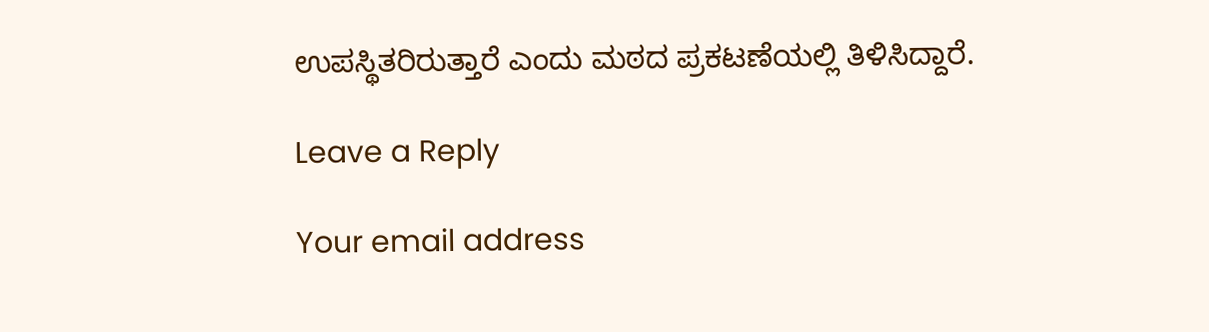ಉಪಸ್ಥಿತರಿರುತ್ತಾರೆ ಎಂದು ಮಠದ ಪ್ರಕಟಣೆಯಲ್ಲಿ ತಿಳಿಸಿದ್ದಾರೆ.

Leave a Reply

Your email address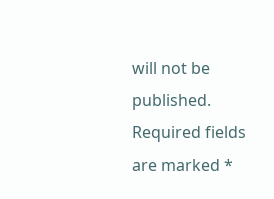will not be published. Required fields are marked *